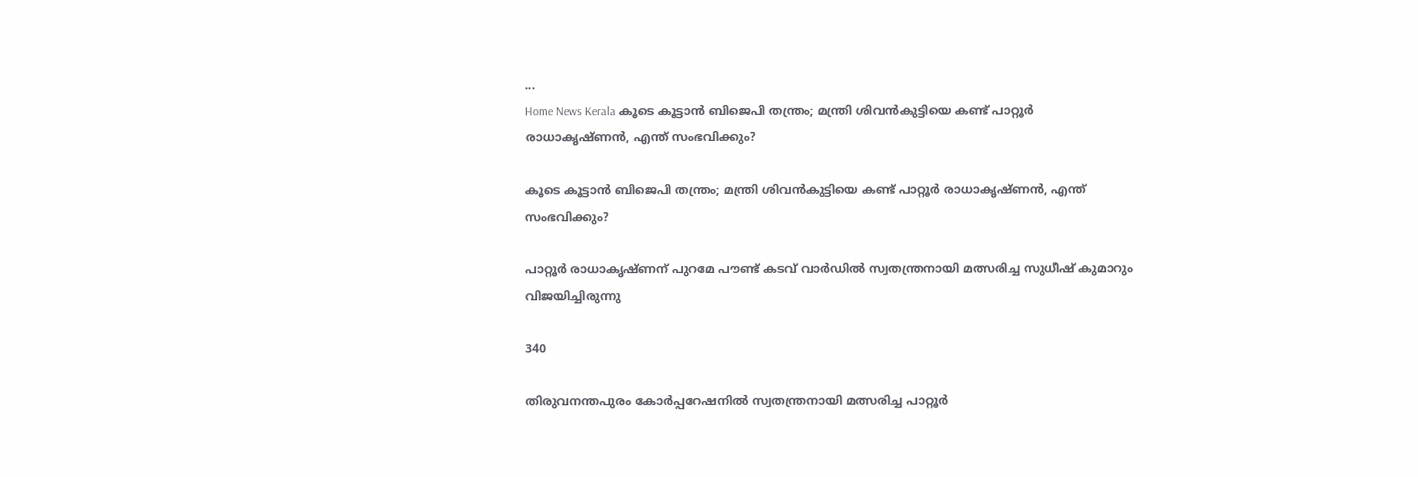...
Home News Kerala കൂടെ കൂട്ടാന്‍ ബിജെപി തന്ത്രം; മന്ത്രി ശിവന്‍കുട്ടിയെ കണ്ട് പാറ്റൂര്‍ രാധാകൃഷ്‌ണന്‍, എന്ത് സംഭവിക്കും?

കൂടെ കൂട്ടാന്‍ ബിജെപി തന്ത്രം; മന്ത്രി ശിവന്‍കുട്ടിയെ കണ്ട് പാറ്റൂര്‍ രാധാകൃഷ്‌ണന്‍, എന്ത് സംഭവിക്കും?

പാറ്റൂര്‍ രാധാകൃഷ്‌ണന് പുറമേ പൗണ്ട് കടവ് വാര്‍ഡില്‍ സ്വതന്ത്രനായി മത്സരിച്ച സുധീഷ് കുമാറും വിജയിച്ചിരുന്നു

340

തിരുവനന്തപുരം കോര്‍പ്പറേഷനില്‍ സ്വതന്ത്രനായി മത്സരിച്ച പാറ്റൂര്‍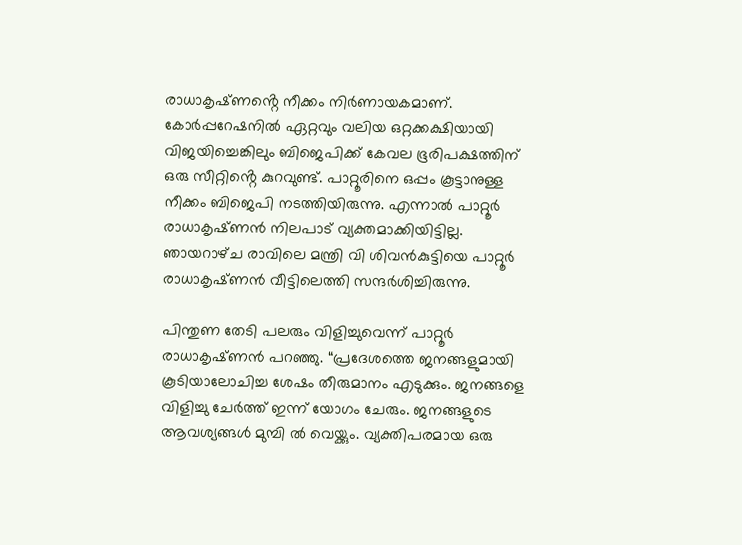രാധാകൃഷ്‌ണൻ്റെ നീക്കം നിര്‍ണായകമാണ്. കോര്‍പ്പറേഷനില്‍ ഏറ്റവും വലിയ ഒറ്റക്കക്ഷിയായി വിജയിച്ചെങ്കിലും ബിജെപിക്ക് കേവല ഭൂരിപക്ഷത്തിന് ഒരു സീറ്റിൻ്റെ കുറവുണ്ട്. പാറ്റൂരിനെ ഒപ്പം കൂട്ടാനുള്ള നീക്കം ബിജെപി നടത്തിയിരുന്നു. എന്നാല്‍ പാറ്റൂര്‍ രാധാകൃഷ്‌ണന്‍ നിലപാട് വ്യക്തമാക്കിയിട്ടില്ല. ഞായറാഴ്‌ച രാവിലെ മന്ത്രി വി ശിവന്‍കുട്ടിയെ പാറ്റൂര്‍ രാധാകൃഷ്‌ണന്‍ വീട്ടിലെത്തി സന്ദര്‍ശിച്ചിരുന്നു.

പിന്തുണ തേടി പലരും വിളിച്ചുവെന്ന് പാറ്റൂര്‍ രാധാകൃഷ്‌ണന്‍ പറഞ്ഞു. “പ്രദേശത്തെ ജനങ്ങളുമായി കൂടിയാലോചിച്ച ശേഷം തീരുമാനം എടുക്കും. ജനങ്ങളെ വിളിച്ചു ചേര്‍ത്ത് ഇന്ന് യോഗം ചേരും. ജനങ്ങളുടെ ആവശ്യങ്ങള്‍ മുമ്പി ല്‍ വെയ്ക്കും. വ്യക്തിപരമായ ഒരു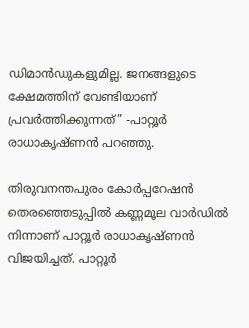ഡിമാന്‍ഡുകളുമില്ല. ജനങ്ങളുടെ ക്ഷേമത്തിന് വേണ്ടിയാണ് പ്രവര്‍ത്തിക്കുന്നത്” -പാറ്റൂര്‍ രാധാകൃഷ്‌ണന്‍ പറഞ്ഞു.

തിരുവനന്തപുരം കോര്‍പ്പറേഷന്‍ തെരഞ്ഞെടുപ്പില്‍ കണ്ണമൂല വാര്‍ഡില്‍ നിന്നാണ് പാറ്റൂര്‍ രാധാകൃഷ്‌ണന്‍ വിജയിച്ചത്. പാറ്റൂര്‍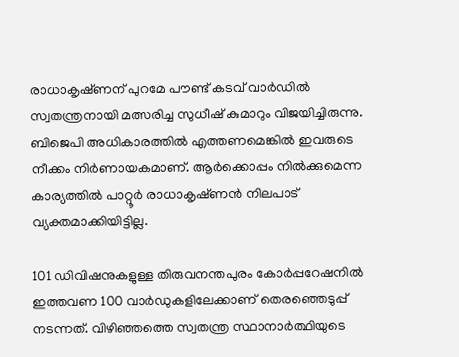രാധാകൃഷ്‌ണന് പുറമേ പൗണ്ട് കടവ് വാര്‍ഡില്‍ സ്വതന്ത്രനായി മത്സരിച്ച സുധീഷ് കുമാറും വിജയിച്ചിരുന്നു. ബിജെപി അധികാരത്തിൽ എത്തണമെങ്കില്‍ ഇവരുടെ നീക്കം നിര്‍ണായകമാണ്. ആര്‍ക്കൊപ്പം നില്‍ക്കുമെന്ന കാര്യത്തില്‍ പാറ്റൂര്‍ രാധാകൃഷ്‌ണന്‍ നിലപാട് വ്യക്തമാക്കിയിട്ടില്ല.

101 ഡിവിഷനുകളുള്ള തിരുവനന്തപുരം കോര്‍പ്പറേഷനില്‍ ഇത്തവണ 100 വാര്‍ഡുകളിലേക്കാണ് തെരഞ്ഞെടുപ്പ് നടന്നത്. വിഴിഞ്ഞത്തെ സ്വതന്ത്ര സ്ഥാനാര്‍ത്ഥിയുടെ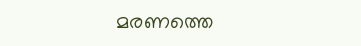മരണത്തെ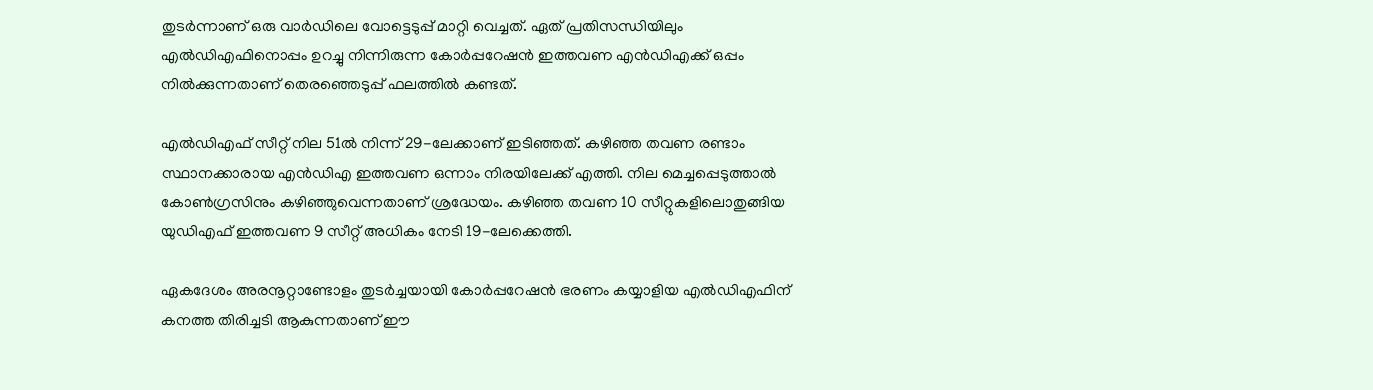തുടര്‍ന്നാണ് ഒരു വാര്‍ഡിലെ വോട്ടെടുപ്പ് മാറ്റി വെച്ചത്. ഏത് പ്രതിസന്ധിയിലും എല്‍ഡിഎഫിനൊപ്പം ഉറച്ചു നിന്നിരുന്ന കോര്‍പ്പറേഷന്‍ ഇത്തവണ എന്‍ഡിഎക്ക് ഒപ്പം നില്‍ക്കുന്നതാണ് തെരഞ്ഞെടുപ്പ് ഫലത്തില്‍ കണ്ടത്.

എല്‍ഡിഎഫ് സീറ്റ് നില 51ല്‍ നിന്ന് 29-ലേക്കാണ് ഇടിഞ്ഞത്. കഴിഞ്ഞ തവണ രണ്ടാം സ്ഥാനക്കാരായ എന്‍ഡിഎ ഇത്തവണ ഒന്നാം നിരയിലേക്ക് എത്തി. നില മെച്ചപ്പെടുത്താല്‍ കോണ്‍ഗ്രസിനും കഴിഞ്ഞുവെന്നതാണ് ശ്രദ്ധേയം. കഴിഞ്ഞ തവണ 10 സീറ്റുകളിലൊതുങ്ങിയ യുഡിഎഫ് ഇത്തവണ 9 സീറ്റ് അധികം നേടി 19-ലേക്കെത്തി.

ഏകദേശം അരനൂറ്റാണ്ടോളം തുടര്‍ച്ചയായി കോര്‍പ്പറേഷന്‍ ഭരണം കയ്യാളിയ എല്‍ഡിഎഫിന് കനത്ത തിരിച്ചടി ആകുന്നതാണ് ഈ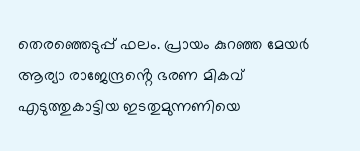തെരഞ്ഞെടുപ്പ് ഫലം. പ്രായം കുറഞ്ഞ മേയര്‍ ആര്യാ രാജേന്ദ്രൻ്റെ ഭരണ മികവ് എടുത്തുകാട്ടിയ ഇടതുമുന്നണിയെ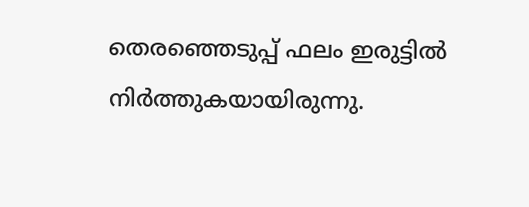തെരഞ്ഞെടുപ്പ് ഫലം ഇരുട്ടില്‍ നിര്‍ത്തുകയായിരുന്നു.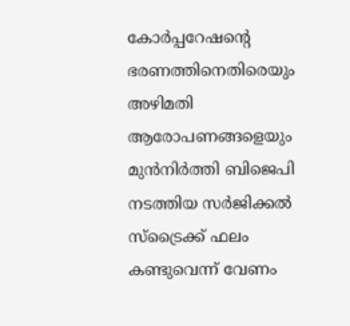കോര്‍പ്പറേഷൻ്റെ ഭരണത്തിനെതിരെയും അഴിമതി ആരോപണങ്ങളെയും മുന്‍നിര്‍ത്തി ബിജെപി നടത്തിയ സര്‍ജിക്കല്‍ സ്‌ട്രൈക്ക് ഫലം കണ്ടുവെന്ന് വേണം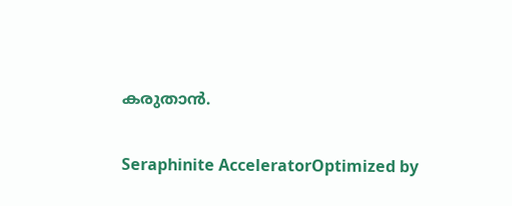കരുതാന്‍.

Seraphinite AcceleratorOptimized by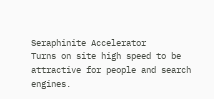Seraphinite Accelerator
Turns on site high speed to be attractive for people and search engines.